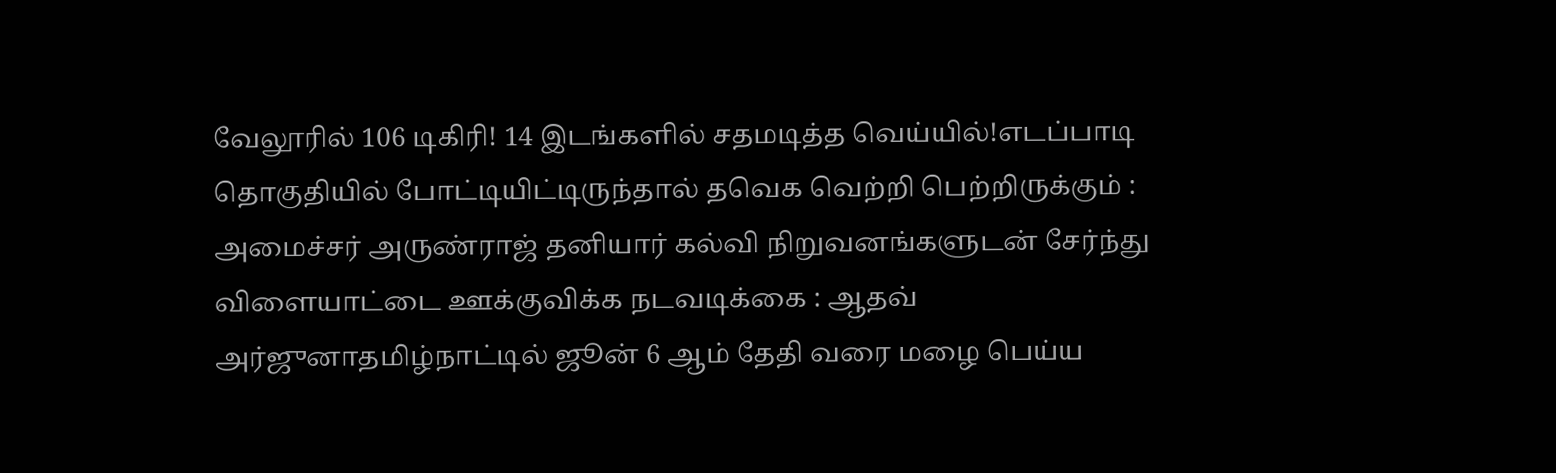வேலூரில் 106 டிகிரி! 14 இடங்களில் சதமடித்த வெய்யில்!எடப்பாடி தொகுதியில் போட்டியிட்டிருந்தால் தவெக வெற்றி பெற்றிருக்கும் : அமைச்சர் அருண்ராஜ் தனியார் கல்வி நிறுவனங்களுடன் சேர்ந்து விளையாட்டை ஊக்குவிக்க நடவடிக்கை : ஆதவ் அர்ஜுனாதமிழ்நாட்டில் ஜூன் 6 ஆம் தேதி வரை மழை பெய்ய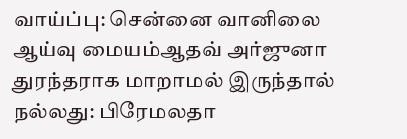வாய்ப்பு: சென்னை வானிலை ஆய்வு மையம்ஆதவ் அர்ஜுனா துரந்தராக மாறாமல் இருந்தால் நல்லது: பிரேமலதா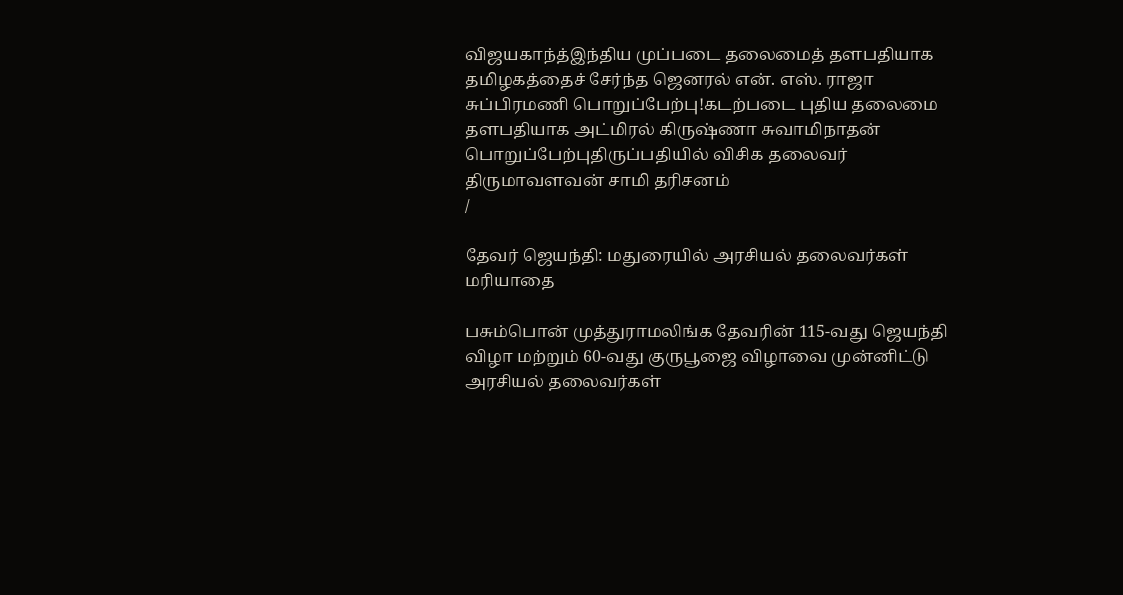விஜயகாந்த்இந்திய முப்படை தலைமைத் தளபதியாக தமிழகத்தைச் சேர்ந்த ஜெனரல் என். எஸ். ராஜா சுப்பிரமணி பொறுப்பேற்பு!கடற்படை புதிய தலைமை தளபதியாக அட்மிரல் கிருஷ்ணா சுவாமிநாதன் பொறுப்பேற்புதிருப்பதியில் விசிக தலைவர் திருமாவளவன் சாமி தரிசனம்
/

தேவர் ஜெயந்தி: மதுரையில் அரசியல் தலைவர்கள் மரியாதை

பசும்பொன் முத்துராமலிங்க தேவரின் 115-வது ஜெயந்தி விழா மற்றும் 60-வது குருபூஜை விழாவை முன்னிட்டு அரசியல் தலைவர்கள்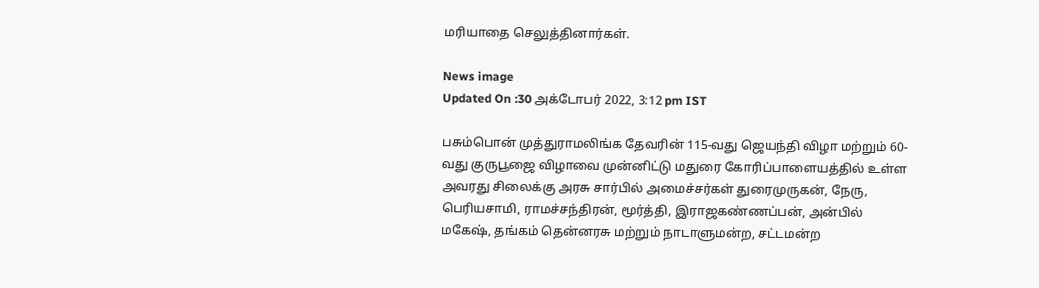மரியாதை செலுத்தினார்கள்.

News image
Updated On :30 அக்டோபர் 2022, 3:12 pm IST

பசும்பொன் முத்துராமலிங்க தேவரின் 115-வது ஜெயந்தி விழா மற்றும் 60-வது குருபூஜை விழாவை முன்னிட்டு மதுரை கோரிப்பாளையத்தில் உள்ள அவரது சிலைக்கு அரசு சார்பில் அமைச்சர்கள் துரைமுருகன், நேரு, பெரியசாமி, ராமச்சந்திரன், மூர்த்தி, இராஜகண்ணப்பன், அன்பில் மகேஷ், தங்கம் தென்னரசு மற்றும் நாடாளுமன்ற, சட்டமன்ற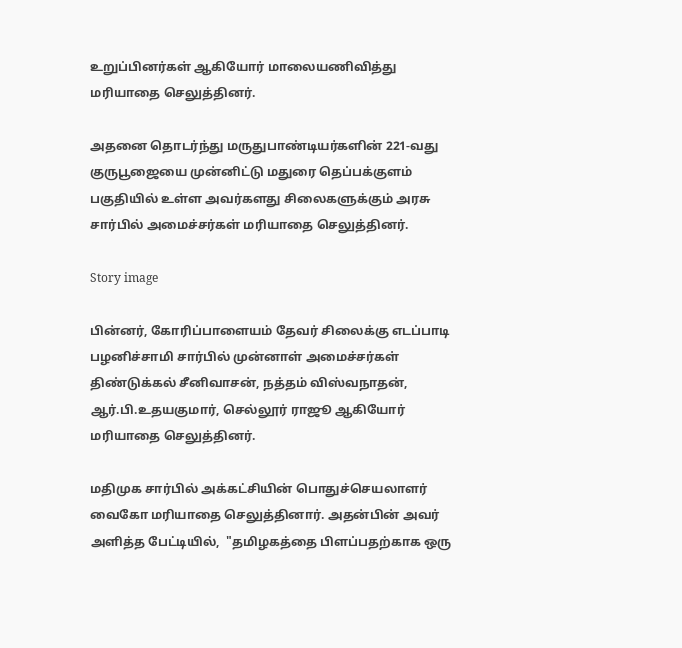உறுப்பினர்கள் ஆகியோர் மாலையணிவித்து மரியாதை செலுத்தினர்.

அதனை தொடர்ந்து மருதுபாண்டியர்களின் 221-வது குருபூஜையை முன்னிட்டு மதுரை தெப்பக்குளம் பகுதியில் உள்ள அவர்களது சிலைகளுக்கும் அரசு சார்பில் அமைச்சர்கள் மரியாதை செலுத்தினர்.

Story image

பின்னர், கோரிப்பாளையம் தேவர் சிலைக்கு எடப்பாடி பழனிச்சாமி சார்பில் முன்னாள் அமைச்சர்கள் திண்டுக்கல் சீனிவாசன், நத்தம் விஸ்வநாதன், ஆர்.பி.உதயகுமார், செல்லூர் ராஜூ ஆகியோர் மரியாதை செலுத்தினர்.

மதிமுக சார்பில் அக்கட்சியின் பொதுச்செயலாளர் வைகோ மரியாதை செலுத்தினார். அதன்பின் அவர் அளித்த பேட்டியில்,  "தமிழகத்தை பிளப்பதற்காக ஒரு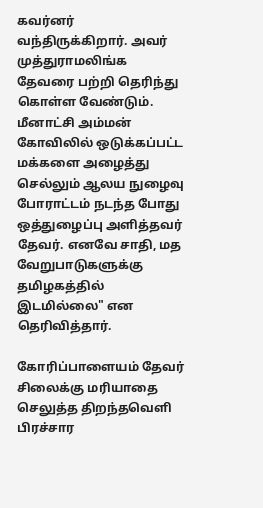கவர்னர் வந்திருக்கிறார். அவர் முத்துராமலிங்க தேவரை பற்றி தெரிந்து கொள்ள வேண்டும். மீனாட்சி அம்மன் கோவிலில் ஒடுக்கப்பட்ட மக்களை அழைத்து செல்லும் ஆலய நுழைவு போராட்டம் நடந்த போது ஒத்துழைப்பு அளித்தவர் தேவர். எனவே சாதி, மத வேறுபாடுகளுக்கு தமிழகத்தில் இடமில்லை" என தெரிவித்தார்.

கோரிப்பாளையம் தேவர் சிலைக்கு மரியாதை செலுத்த திறந்தவெளி பிரச்சார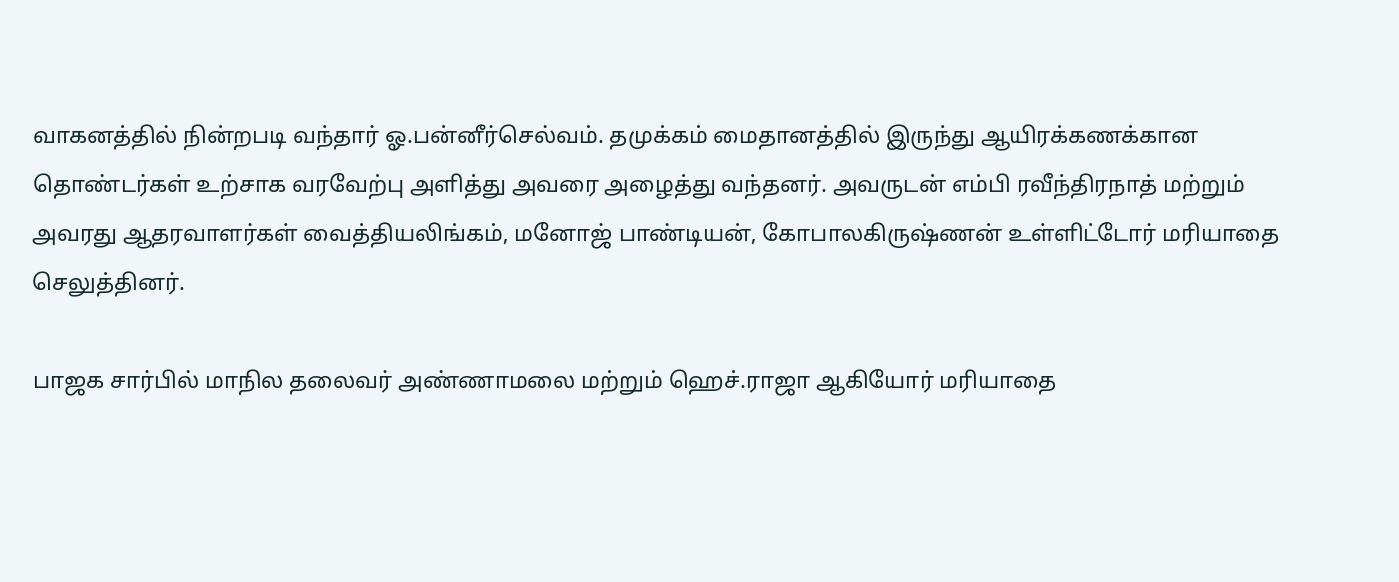வாகனத்தில் நின்றபடி வந்தார் ஓ.பன்னீர்செல்வம். தமுக்கம் மைதானத்தில் இருந்து ஆயிரக்கணக்கான தொண்டர்கள் உற்சாக வரவேற்பு அளித்து அவரை அழைத்து வந்தனர். அவருடன் எம்பி ரவீந்திரநாத் மற்றும் அவரது ஆதரவாளர்கள் வைத்தியலிங்கம், மனோஜ் பாண்டியன், கோபாலகிருஷ்ணன் உள்ளிட்டோர் மரியாதை செலுத்தினர்.

பாஜக சார்பில் மாநில தலைவர் அண்ணாமலை மற்றும் ஹெச்.ராஜா ஆகியோர் மரியாதை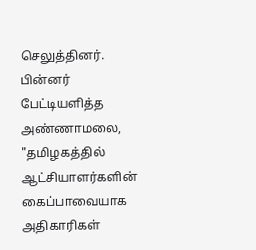செலுத்தினர். பின்னர் பேட்டியளித்த அண்ணாமலை, "தமிழகத்தில் ஆட்சியாளர்களின் கைப்பாவையாக அதிகாரிகள்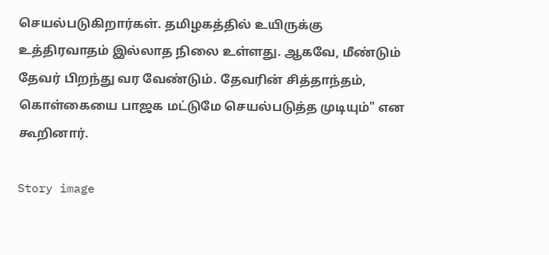செயல்படுகிறார்கள். தமிழகத்தில் உயிருக்கு உத்திரவாதம் இல்லாத நிலை உள்ளது. ஆகவே, மீண்டும் தேவர் பிறந்து வர வேண்டும். தேவரின் சித்தாந்தம், கொள்கையை பாஜக மட்டுமே செயல்படுத்த முடியும்" என கூறினார்.

Story image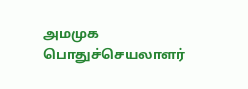அமமுக பொதுச்செயலாளர்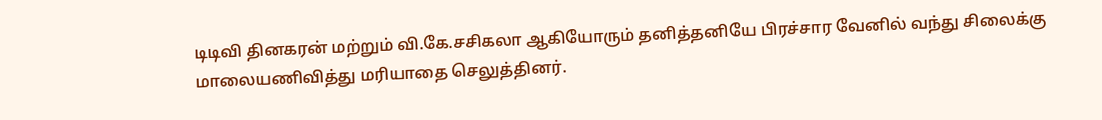டிடிவி தினகரன் மற்றும் வி.கே.சசிகலா ஆகியோரும் தனித்தனியே பிரச்சார வேனில் வந்து சிலைக்கு மாலையணிவித்து மரியாதை செலுத்தினர்.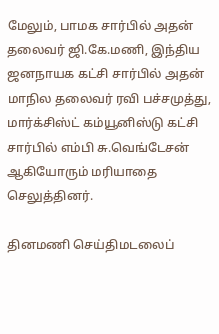மேலும், பாமக சார்பில் அதன் தலைவர் ஜி.கே.மணி, இந்திய ஜனநாயக கட்சி சார்பில் அதன் மாநில தலைவர் ரவி பச்சமுத்து, மார்க்சிஸ்ட் கம்யூனிஸ்டு கட்சி சார்பில் எம்பி சு.வெங்டேசன் ஆகியோரும் மரியாதை செலுத்தினர்.

தினமணி செய்திமடலைப்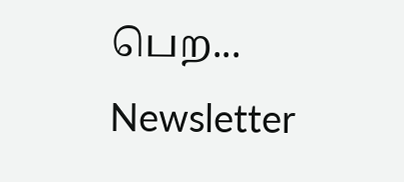பெற... Newsletter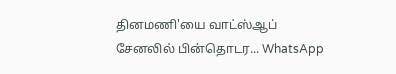தினமணி'யை வாட்ஸ்ஆப் சேனலில் பின்தொடர... WhatsApp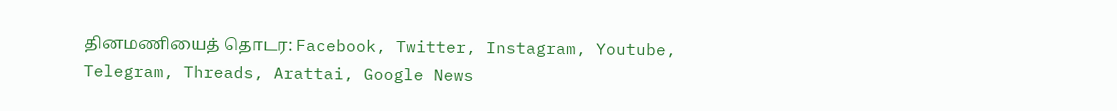தினமணியைத் தொடர: Facebook, Twitter, Instagram, Youtube, Telegram, Threads, Arattai, Google News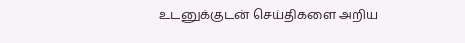உடனுக்குடன் செய்திகளை அறிய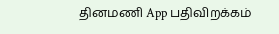தினமணி App பதிவிறக்கம்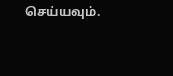செய்யவும்.